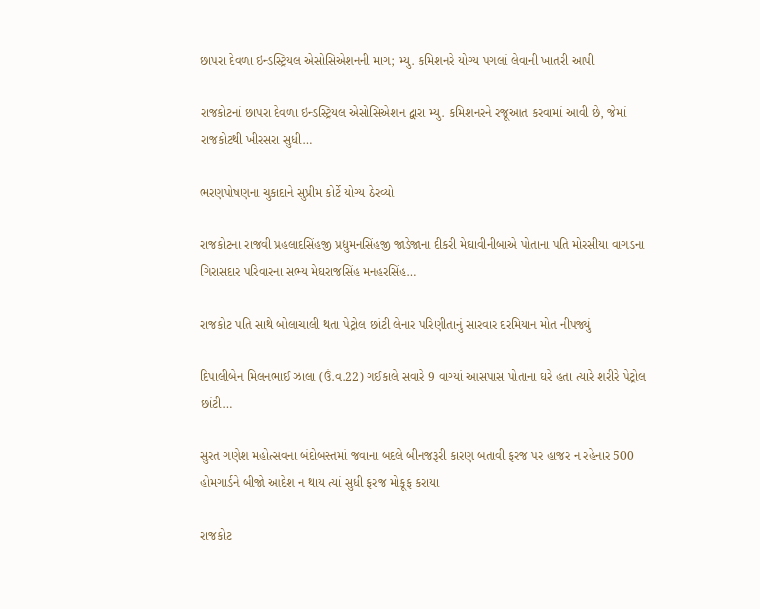છાપરા દેવળા ઇન્ડસ્ટ્રિયલ એસોસિએશનની માગ; મ્યુ. કમિશનરે યોગ્ય પગલાં લેવાની ખાતરી આપી

રાજકોટનાં છાપરા દેવળા ઇન્ડસ્ટ્રિયલ એસોસિએશન દ્વારા મ્યુ. કમિશનરને રજૂઆત કરવામાં આવી છે, જેમાં રાજકોટથી ખીરસરા સુધી…

ભરણપોષણના ચુકાદાને સુપ્રીમ કોર્ટે યોગ્ય ઠેરવ્યો

રાજકોટના રાજવી પ્રહલાદસિંહજી પ્રદ્યુમનસિંહજી જાડેજાના દીકરી મેઘાવીનીબાએ પોતાના પતિ મોરસીયા વાગડના ગિરાસદાર પરિવારના સભ્ય મેઘરાજસિંહ મનહરસિંહ…

રાજકોટ પતિ સાથે બોલાચાલી થતા પેટ્રોલ છાંટી લેનાર પરિણીતાનું સારવાર દરમિયાન મોત નીપજ્યું

દિપાલીબેન મિલનભાઈ ઝાલા (ઉં.વ.22) ગઈકાલે સવારે 9 વાગ્યાં આસપાસ પોતાના ઘરે હતા ત્યારે શરીરે પેટ્રોલ છાંટી…

સુરત ગણેશ મહોત્સવના બંદોબસ્તમાં જવાના બદલે બીનજરૂરી કારણ બતાવી ફરજ પર હાજર ન રહેનાર 500 હોમગાર્ડને બીજો આદેશ ન થાય ત્યાં સુધી ફરજ મોકૂફ કરાયા

રાજકોટ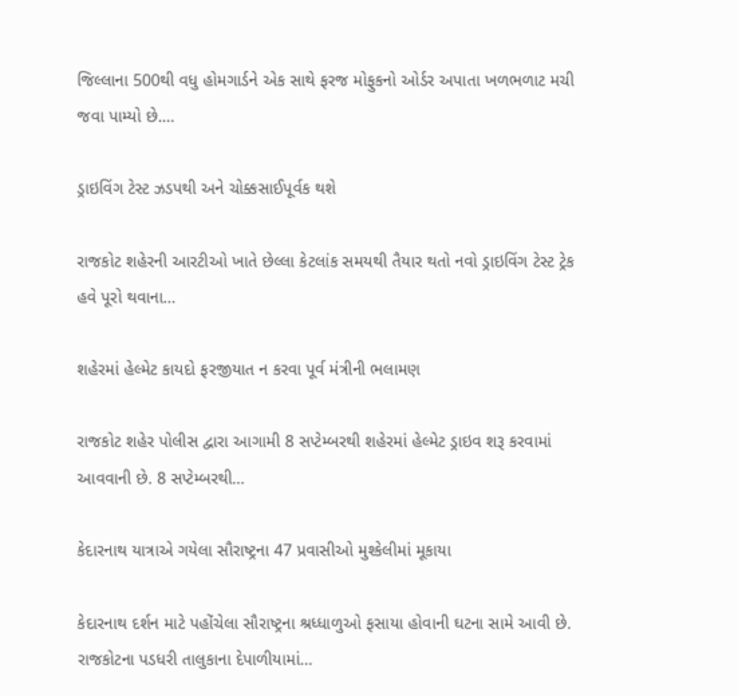જિલ્લાના 500થી વધુ હોમગાર્ડને એક સાથે ફરજ મોફુકનો ઓર્ડર અપાતા ખળભળાટ મચી જવા પામ્યો છે.…

ડ્રાઇવિંગ ટેસ્ટ ઝડપથી અને ચોક્કસાઈપૂર્વક થશે

રાજકોટ શહેરની આરટીઓ ખાતે છેલ્લા કેટલાંક સમયથી તૈયાર થતો નવો ડ્રાઇવિંગ ટેસ્ટ ટ્રેક હવે પૂરો થવાના…

શહેરમાં હેલ્મેટ કાયદો ફરજીયાત ન કરવા પૂર્વ મંત્રીની ભલામણ

રાજકોટ શહેર પોલીસ દ્વારા આગામી 8 સપ્ટેમ્બરથી શહેરમાં હેલ્મેટ ડ્રાઇવ શરૂ કરવામાં આવવાની છે. 8 સપ્ટેમ્બરથી…

કેદારનાથ યાત્રાએ ગયેલા સૌરાષ્ટ્રના 47 પ્રવાસીઓ મુશ્કેલીમાં મૂકાયા

કેદારનાથ દર્શન માટે પહોંચેલા સૌરાષ્ટ્રના શ્રધ્ધાળુઓ ફસાયા હોવાની ઘટના સામે આવી છે. રાજકોટના પડધરી તાલુકાના દેપાળીયામાં…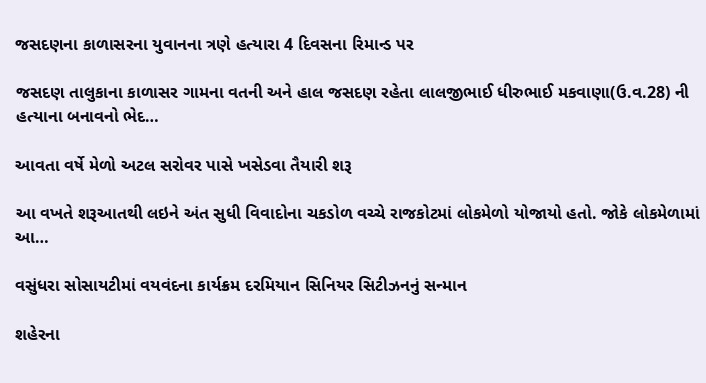જસદણના કાળાસરના યુવાનના ત્રણે હત્યારા 4 દિવસના રિમાન્ડ પર

જસદણ તાલુકાના કાળાસર ગામના વતની અને હાલ જસદણ રહેતા લાલજીભાઈ ધીરુભાઈ મકવાણા(ઉ.વ.28) ની હત્યાના બનાવનો ભેદ…

આવતા વર્ષે મેળો અટલ સરોવર પાસે ખસેડવા તૈયારી શરૂ

આ વખતે શરૂઆતથી લઇને અંત સુધી વિવાદોના ચકડોળ વચ્ચે રાજકોટમાં લોકમેળો યોજાયો હતો. જોકે લોકમેળામાં આ…

વસુંધરા સોસાયટીમાં વયવંદના કાર્યક્રમ દરમિયાન સિનિયર સિટીઝનનું સન્માન

શહેરના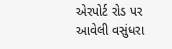એરપોર્ટ રોડ પર આવેલી વસુંધરા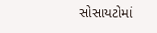સોસાયટોમાં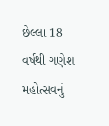છેલ્લા 18 વર્ષથી ગણેશ મહોત્સવનું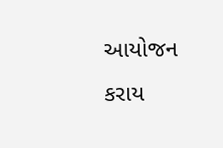આયોજન કરાય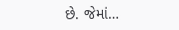છે. જેમાં…